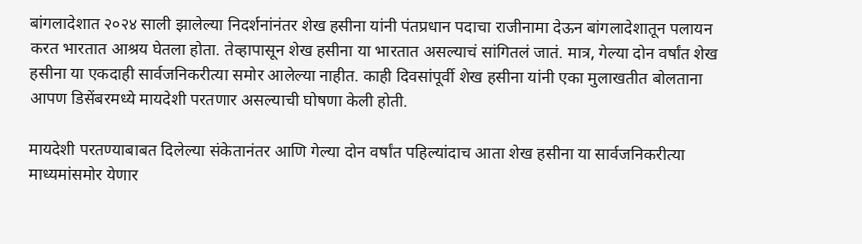बांगलादेशात २०२४ साली झालेल्या निदर्शनांनंतर शेख हसीना यांनी पंतप्रधान पदाचा राजीनामा देऊन बांगलादेशातून पलायन करत भारतात आश्रय घेतला होता. तेव्हापासून शेख हसीना या भारतात असल्याचं सांगितलं जातं. मात्र, गेल्या दोन वर्षांत शेख हसीना या एकदाही सार्वजनिकरीत्या समोर आलेल्या नाहीत. काही दिवसांपूर्वी शेख हसीना यांनी एका मुलाखतीत बोलताना आपण डिसेंबरमध्ये मायदेशी परतणार असल्याची घोषणा केली होती.

मायदेशी परतण्याबाबत दिलेल्या संकेतानंतर आणि गेल्या दोन वर्षांत पहिल्यांदाच आता शेख हसीना या सार्वजनिकरीत्या माध्यमांसमोर येणार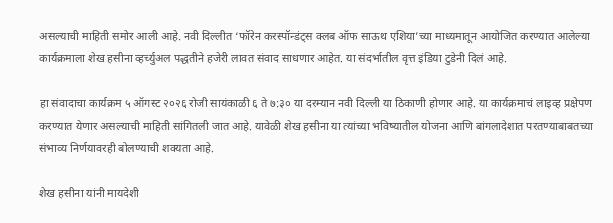असल्याची माहिती समोर आली आहे. नवी दिल्लीत ‘फॉरेन करस्पॉन्डंट्स क्लब ऑफ साऊथ एशिया’च्या माध्यमातून आयोजित करण्यात आलेल्या कार्यक्रमाला शेख हसीना व्हर्च्युअल पद्धतीने हजेरी लावत संवाद साधणार आहेत. या संदर्भातील वृत्त इंडिया टुडेनी दिलं आहे.

हा संवादाचा कार्यक्रम ५ ऑगस्ट २०२६ रोजी सायंकाळी ६ ते ७:३० या दरम्यान नवी दिल्ली या ठिकाणी होणार आहे. या कार्यक्रमाचं लाइव्ह प्रक्षेपण करण्यात येणार असल्याची माहिती सांगितली जात आहे. यावेळी शेख हसीना या त्यांच्या भविष्यातील योजना आणि बांगलादेशात परतण्याबाबतच्या संभाव्य निर्णयावरही बोलण्याची शक्यता आहे.

शेख हसीना यांनी मायदेशी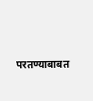परतण्याबाबत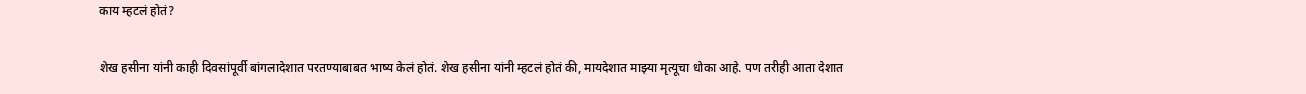काय म्हटलं होतं?

शेख हसीना यांनी काही दिवसांपूर्वी बांगलादेशात परतण्याबाबत भाष्य केलं होतं. शेख हसीना यांनी म्हटलं होतं की, मायदेशात माझ्या मृत्यूचा धोका आहे. पण तरीही आता देशात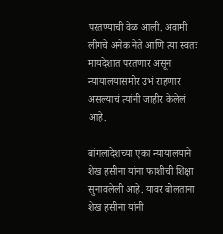परतण्याची वेळ आली. अवामी लीगचे अनेक नेते आणि त्या स्वतः मायदेशात परतणार असून न्यायालयासमोर उभं राहणार असल्याचं त्यांनी जाहीर केलेलं आहे.

बांगलादेशच्या एका न्यायालयाने शेख हसीना यांना फाशीची शिक्षा सुनावलेली आहे. यावर बोलताना शेख हसीना यांनी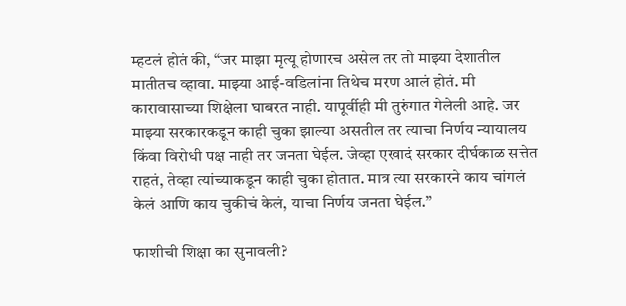म्हटलं होतं की, “जर माझा मृत्यू होणारच असेल तर तो माझ्या देशातील मातीतच व्हावा. माझ्या आई-वडिलांना तिथेच मरण आलं होतं. मी कारावासाच्या शिक्षेला घाबरत नाही. यापूर्वीही मी तुरुंगात गेलेली आहे. जर माझ्या सरकारकडून काही चुका झाल्या असतील तर त्याचा निर्णय न्यायालय किंवा विरोधी पक्ष नाही तर जनता घेईल. जेव्हा एखादं सरकार दीर्घकाळ सत्तेत राहतं, तेव्हा त्यांच्याकडून काही चुका होतात. मात्र त्या सरकारने काय चांगलं केलं आणि काय चुकीचं केलं, याचा निर्णय जनता घेईल.”

फाशीची शिक्षा का सुनावली?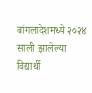बांगलादेशमध्ये २०२४ साली झालेल्या विद्यार्थी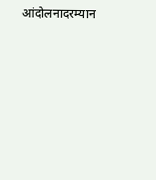आंदोलनादरम्यान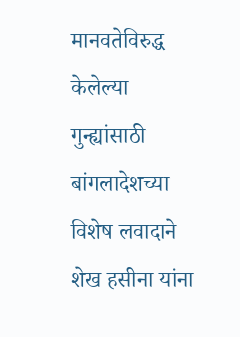मानवतेविरुद्ध केलेल्या गुन्ह्यांसाठी बांगलादेशच्या विशेष लवादाने शेख हसीना यांना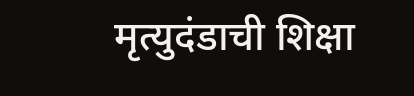मृत्युदंडाची शिक्षा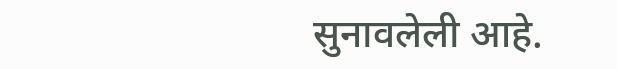सुनावलेली आहे.